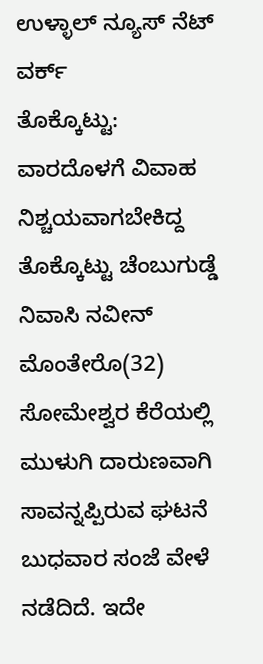ಉಳ್ಳಾಲ್ ನ್ಯೂಸ್ ನೆಟ್ ವರ್ಕ್
ತೊಕ್ಕೊಟ್ಟು: ವಾರದೊಳಗೆ ವಿವಾಹ ನಿಶ್ಚಯವಾಗಬೇಕಿದ್ದ ತೊಕ್ಕೊಟ್ಟು ಚೆಂಬುಗುಡ್ಡೆ ನಿವಾಸಿ ನವೀನ್ ಮೊಂತೇರೊ(32) ಸೋಮೇಶ್ವರ ಕೆರೆಯಲ್ಲಿ ಮುಳುಗಿ ದಾರುಣವಾಗಿ ಸಾವನ್ನಪ್ಪಿರುವ ಘಟನೆ ಬುಧವಾರ ಸಂಜೆ ವೇಳೆ ನಡೆದಿದೆ. ಇದೇ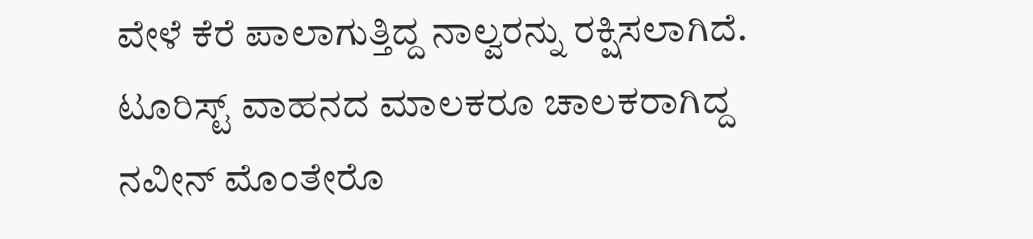ವೇಳೆ ಕೆರೆ ಪಾಲಾಗುತ್ತಿದ್ದ ನಾಲ್ವರನ್ನು ರಕ್ಷಿಸಲಾಗಿದೆ.
ಟೂರಿಸ್ಟ್ ವಾಹನದ ಮಾಲಕರೂ ಚಾಲಕರಾಗಿದ್ದ ನವೀನ್ ಮೊಂತೇರೊ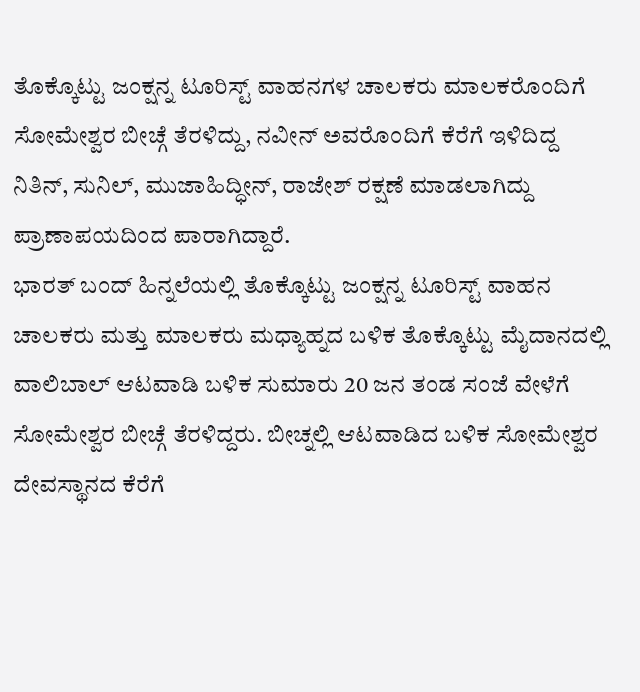ತೊಕ್ಕೊಟ್ಟು ಜಂಕ್ಷನ್ನ ಟೂರಿಸ್ಟ್ ವಾಹನಗಳ ಚಾಲಕರು ಮಾಲಕರೊಂದಿಗೆ ಸೋಮೇಶ್ವರ ಬೀಚ್ಗೆ ತೆರಳಿದ್ದು, ನವೀನ್ ಅವರೊಂದಿಗೆ ಕೆರೆಗೆ ಇಳಿದಿದ್ದ ನಿತಿನ್, ಸುನಿಲ್, ಮುಜಾಹಿದ್ಧೀನ್, ರಾಜೇಶ್ ರಕ್ಷಣೆ ಮಾಡಲಾಗಿದ್ದು ಪ್ರಾಣಾಪಯದಿಂದ ಪಾರಾಗಿದ್ದಾರೆ.
ಭಾರತ್ ಬಂದ್ ಹಿನ್ನಲೆಯಲ್ಲಿ ತೊಕ್ಕೊಟ್ಟು ಜಂಕ್ಷನ್ನ ಟೂರಿಸ್ಟ್ ವಾಹನ ಚಾಲಕರು ಮತ್ತು ಮಾಲಕರು ಮಧ್ಯಾಹ್ನದ ಬಳಿಕ ತೊಕ್ಕೊಟ್ಟು ಮೈದಾನದಲ್ಲಿ ವಾಲಿಬಾಲ್ ಆಟವಾಡಿ ಬಳಿಕ ಸುಮಾರು 20 ಜನ ತಂಡ ಸಂಜೆ ವೇಳೆಗೆ ಸೋಮೇಶ್ವರ ಬೀಚ್ಗೆ ತೆರಳಿದ್ದರು. ಬೀಚ್ನಲ್ಲಿ ಆಟವಾಡಿದ ಬಳಿಕ ಸೋಮೇಶ್ವರ ದೇವಸ್ಥಾನದ ಕೆರೆಗೆ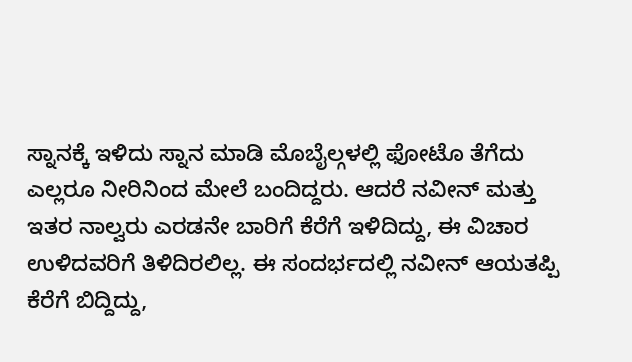ಸ್ನಾನಕ್ಕೆ ಇಳಿದು ಸ್ನಾನ ಮಾಡಿ ಮೊಬೈಲ್ಗಳಲ್ಲಿ ಫೋಟೊ ತೆಗೆದು ಎಲ್ಲರೂ ನೀರಿನಿಂದ ಮೇಲೆ ಬಂದಿದ್ದರು. ಆದರೆ ನವೀನ್ ಮತ್ತು ಇತರ ನಾಲ್ವರು ಎರಡನೇ ಬಾರಿಗೆ ಕೆರೆಗೆ ಇಳಿದಿದ್ದು, ಈ ವಿಚಾರ ಉಳಿದವರಿಗೆ ತಿಳಿದಿರಲಿಲ್ಲ. ಈ ಸಂದರ್ಭದಲ್ಲಿ ನವೀನ್ ಆಯತಪ್ಪಿ ಕೆರೆಗೆ ಬಿದ್ದಿದ್ದು,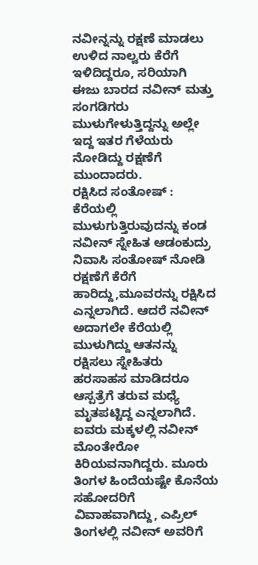ನವೀನ್ನನ್ನು ರಕ್ಷಣೆ ಮಾಡಲು ಉಳಿದ ನಾಲ್ವರು ಕೆರೆಗೆ ಇಳಿದಿದ್ದರೂ, ಸರಿಯಾಗಿ ಈಜು ಬಾರದ ನವೀನ್ ಮತ್ತು ಸಂಗಡಿಗರು ಮುಳುಗೇಳುತ್ತಿದ್ದನ್ನು ಅಲ್ಲೇ ಇದ್ದ ಇತರ ಗೆಳೆಯರು ನೋಡಿದ್ದು ರಕ್ಷಣೆಗೆ ಮುಂದಾದರು.
ರಕ್ಷಿಸಿದ ಸಂತೋಷ್ :
ಕೆರೆಯಲ್ಲಿ ಮುಳುಗುತ್ತಿರುವುದನ್ನು ಕಂಡ ನವೀನ್ ಸ್ನೇಹಿತ ಆಡಂಕುದ್ರು ನಿವಾಸಿ ಸಂತೋಷ್ ನೋಡಿ ರಕ್ಷಣೆಗೆ ಕೆರೆಗೆ ಹಾರಿದ್ದು,ಮೂವರನ್ನು ರಕ್ಷಿಸಿದ ಎನ್ನಲಾಗಿದೆ. ಆದರೆ ನವೀನ್ ಅದಾಗಲೇ ಕೆರೆಯಲ್ಲಿ ಮುಳುಗಿದ್ದು ಆತನನ್ನು ರಕ್ಷಿಸಲು ಸ್ನೇಹಿತರು ಹರಸಾಹಸ ಮಾಡಿದರೂ ಆಸ್ಪತ್ರೆಗೆ ತರುವ ಮಧ್ಯೆ ಮೃತಪಟ್ಟಿದ್ದ ಎನ್ನಲಾಗಿದೆ.
ಐವರು ಮಕ್ಕಳಲ್ಲಿ ನವೀನ್ ಮೊಂತೇರೋ ಕಿರಿಯವನಾಗಿದ್ದರು. ಮೂರು ತಿಂಗಳ ಹಿಂದೆಯಷ್ಟೇ ಕೊನೆಯ ಸಹೋದರಿಗೆ ವಿವಾಹವಾಗಿದ್ದು, ಎಪ್ರಿಲ್ ತಿಂಗಳಲ್ಲಿ ನವೀನ್ ಅವರಿಗೆ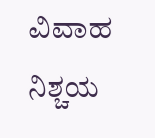ವಿವಾಹ ನಿಶ್ಚಯ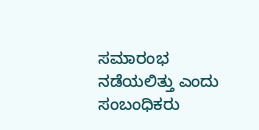ಸಮಾರಂಭ ನಡೆಯಲಿತ್ತು ಎಂದು ಸಂಬಂಧಿಕರು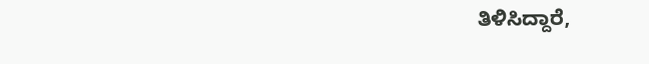ತಿಳಿಸಿದ್ದಾರೆ,